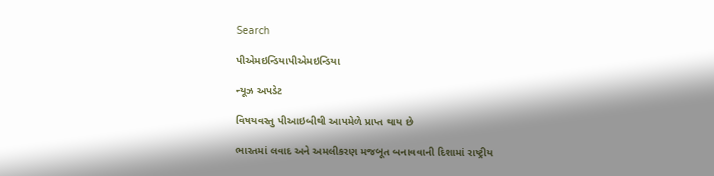Search

પીએમઇન્ડિયાપીએમઇન્ડિયા

ન્યૂઝ અપડેટ

વિષયવસ્તુ પીઆઇબીથી આપમેળે પ્રાપ્ત થાય છે

ભારતમાં લવાદ અને અમલીકરણ મજબૂત બનાવવાની દિશામાં રાષ્ટ્રીય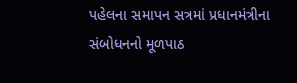પહેલના સમાપન સત્રમાં પ્રધાનમંત્રીના સંબોધનનો મૂળપાઠ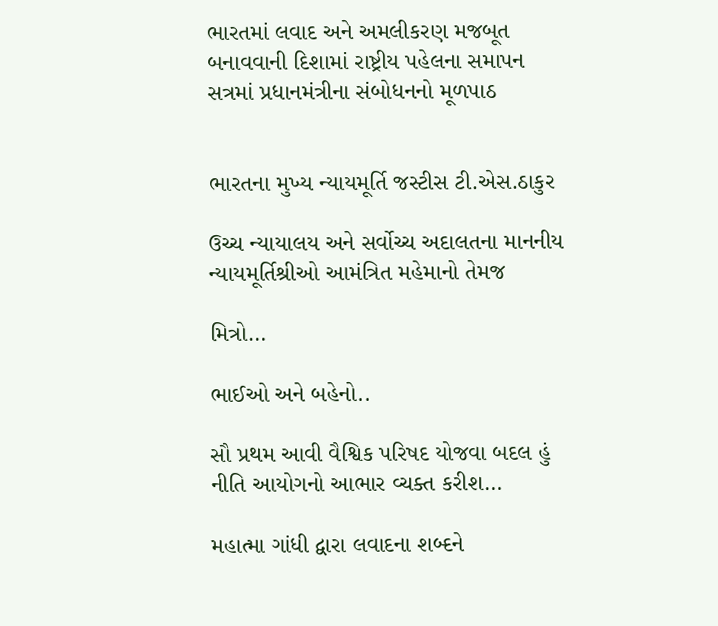ભારતમાં લવાદ અને અમલીકરણ મજબૂત બનાવવાની દિશામાં રાષ્ટ્રીય પહેલના સમાપન સત્રમાં પ્રધાનમંત્રીના સંબોધનનો મૂળપાઠ


ભારતના મુખ્ય ન્યાયમૂર્તિ જસ્ટીસ ટી.એસ.ઠાકુર

ઉચ્ચ ન્યાયાલય અને સર્વોચ્ચ અદાલતના માનનીય ન્યાયમૂર્તિશ્રીઓ આમંત્રિત મહેમાનો તેમજ

મિત્રો…

ભાઈઓ અને બહેનો..

સૌ પ્રથમ આવી વૈશ્વિક પરિષદ યોજવા બદલ હું નીતિ આયોગનો આભાર વ્ચક્ત કરીશ…

મહાત્મા ગાંધી દ્વારા લવાદના શબ્દને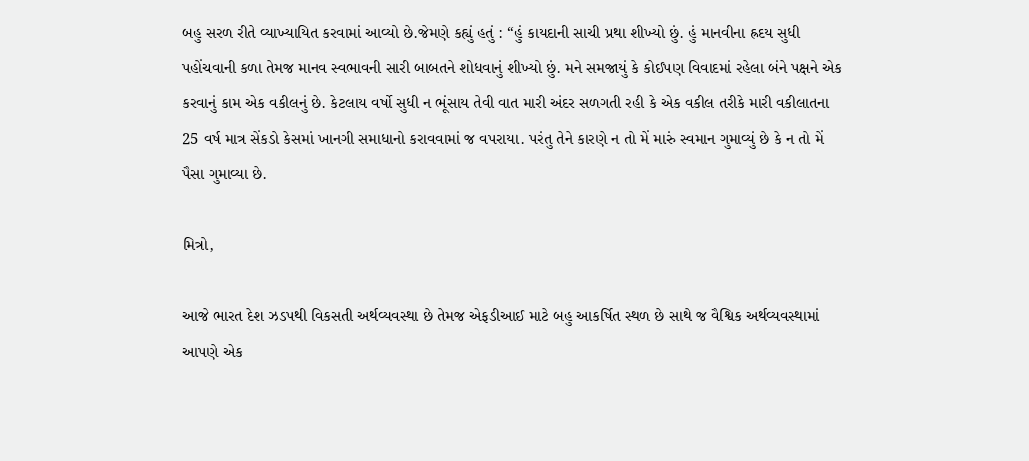બહુ સરળ રીતે વ્યાખ્યાયિત કરવામાં આવ્યો છે.જેમણે કહ્યું હતું : “હું કાયદાની સાચી પ્રથા શીખ્યો છું. હું માનવીના હ્રદય સુધી પહોંચવાની કળા તેમજ માનવ સ્વભાવની સારી બાબતને શોધવાનું શીખ્યો છું. મને સમજાયું કે કોઈપણ વિવાદમાં રહેલા બંને પક્ષને એક કરવાનું કામ એક વકીલનું છે. કેટલાય વર્ષો સુધી ન ભૂંસાય તેવી વાત મારી અંદર સળગતી રહી કે એક વકીલ તરીકે મારી વકીલાતના 25 વર્ષ માત્ર સેંકડો કેસમાં ખાનગી સમાધાનો કરાવવામાં જ વપરાયા. પરંતુ તેને કારણે ન તો મેં મારું સ્વમાન ગુમાવ્યું છે કે ન તો મેં પૈસા ગુમાવ્યા છે.

મિત્રો,

આજે ભારત દેશ ઝડપથી વિકસતી અર્થવ્યવસ્થા છે તેમજ એફડીઆઈ માટે બહુ આકર્ષિત સ્થળ છે સાથે જ વૈશ્વિક અર્થવ્યવસ્થામાં આપણે એક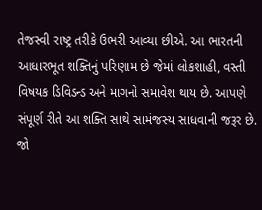તેજસ્વી રાષ્ટ્ર તરીકે ઉભરી આવ્યા છીએ. આ ભારતની આધારભૂત શક્તિનું પરિણામ છે જેમાં લોકશાહી, વસ્તી વિષયક ડિવિડન્ડ અને માગનો સમાવેશ થાય છે. આપણે સંપૂર્ણ રીતે આ શક્તિ સાથે સામંજસ્ય સાધવાની જરૂર છે. જો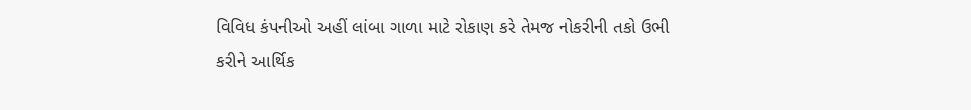વિવિધ કંપનીઓ અહીં લાંબા ગાળા માટે રોકાણ કરે તેમજ નોકરીની તકો ઉભી કરીને આર્થિક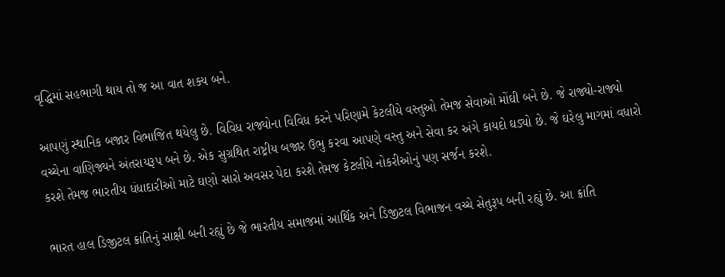વૃદ્ધિમાં સહભાગી થાય તો જ આ વાત શક્ય બને.

આપણું સ્થાનિક બજાર વિભાજિત થયેલુ છે. વિવિધ રાજ્યોના વિવિધ કરને પરિણામે કેટલીયે વસ્તુઓ તેમજ સેવાઓ મોંઘી બને છે. જે રાજ્યો-રાજ્યો વચ્ચેના વાણિજ્યને અંતરાયરૂપ બને છે. એક સુગ્રથિત રાષ્ટ્રીય બજાર ઉભુ કરવા આપણે વસ્તુ અને સેવા કર અંગે કાયદો ઘડ્યો છે. જે ઘરેલુ માગમાં વધારો કરશે તેમજ ભારતીય ધંધાદારીઓ માટે ઘણો સારો અવસર પેદા કરશે તેમજ કેટલીયે નોકરીઓનું પણ સર્જન કરશે.

ભારત હાલ ડિજીટલ ક્રાંતિનું સાક્ષી બની રહ્યું છે જે ભારતીય સમાજમાં આર્થિક અને ડિજીટલ વિભાજન વચ્ચે સેતુરૂપ બની રહ્યું છે. આ ક્રાંતિ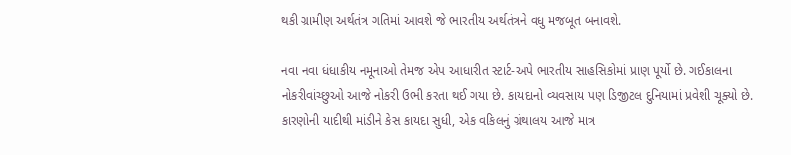થકી ગ્રામીણ અર્થતંત્ર ગતિમાં આવશે જે ભારતીય અર્થતંત્રને વધુ મજબૂત બનાવશે.

નવા નવા ધંધાકીય નમૂનાઓ તેમજ એપ આધારીત સ્ટાર્ટ-અપે ભારતીય સાહસિકોમાં પ્રાણ પૂર્યો છે. ગઈકાલના નોકરીવાંચ્છુઓ આજે નોકરી ઉભી કરતા થઈ ગયા છે. કાયદાનો વ્યવસાય પણ ડિજીટલ દુનિયામાં પ્રવેશી ચૂક્યો છે. કારણોની યાદીથી માંડીને કેસ કાયદા સુધી, એક વકિલનું ગ્રંથાલય આજે માત્ર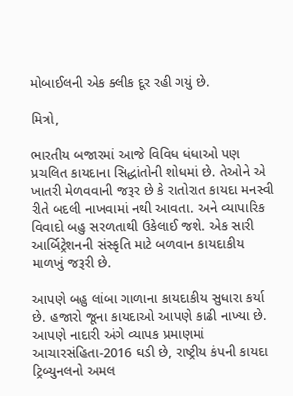મોબાઈલની એક ક્લીક દૂર રહી ગયું છે.

મિત્રો,

ભારતીય બજારમાં આજે વિવિધ ધંધાઓ પણ પ્રચલિત કાયદાના સિદ્ધાંતોની શોધમાં છે. તેઓને એ ખાતરી મેળવવાની જરૂર છે કે રાતોરાત કાયદા મનસ્વી રીતે બદલી નાખવામાં નથી આવતા. અને વ્યાપારિક વિવાદો બહુ સરળતાથી ઉકેલાઈ જશે. એક સારી આર્બિટ્રેશનની સંસ્કૃતિ માટે બળવાન કાયદાકીય માળખું જરૂરી છે.

આપણે બહુ લાંબા ગાળાના કાયદાકીય સુધારા કર્યા છે. હજારો જૂના કાયદાઓ આપણે કાઢી નાખ્યા છે. આપણે નાદારી અંગે વ્યાપક પ્રમાણમાં આચારસંહિતા-2016 ઘડી છે, રાષ્ટ્રીય કંપની કાયદા ટ્રિબ્યુનલનો અમલ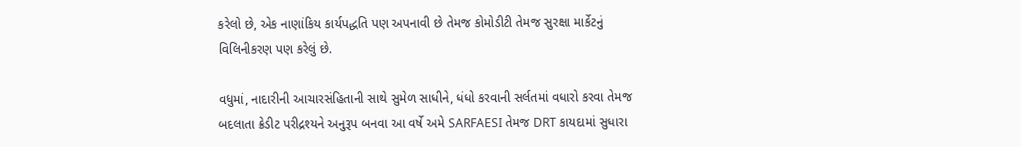કરેલો છે, એક નાણાંકિય કાર્યપદ્ધતિ પણ અપનાવી છે તેમજ કોમોડીટી તેમજ સુરક્ષા માર્કેટનું વિલિનીકરણ પણ કરેલું છે.

વધુમાં, નાદારીની આચારસંહિતાની સાથે સુમેળ સાધીને, ધંધો કરવાની સર્લતમાં વધારો કરવા તેમજ બદલાતા ક્રેડીટ પરીદ્રશ્યને અનુરૂપ બનવા આ વર્ષે અમે SARFAESI તેમજ DRT કાયદામાં સુધારા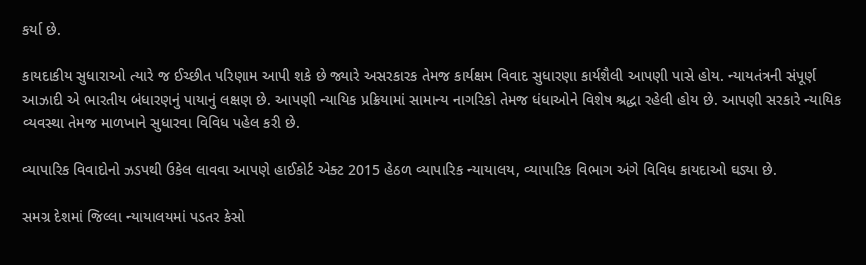કર્યા છે.

કાયદાકીય સુધારાઓ ત્યારે જ ઈચ્છીત પરિણામ આપી શકે છે જ્યારે અસરકારક તેમજ કાર્યક્ષમ વિવાદ સુધારણા કાર્યશૈલી આપણી પાસે હોય. ન્યાયતંત્રની સંપૂર્ણ આઝાદી એ ભારતીય બંધારણનું પાયાનું લક્ષણ છે. આપણી ન્યાયિક પ્રક્રિયામાં સામાન્ય નાગરિકો તેમજ ધંધાઓને વિશેષ શ્રદ્ધા રહેલી હોય છે. આપણી સરકારે ન્યાયિક વ્યવસ્થા તેમજ માળખાને સુધારવા વિવિધ પહેલ કરી છે.

વ્યાપારિક વિવાદોનો ઝડપથી ઉકેલ લાવવા આપણે હાઈકોર્ટ એક્ટ 2015 હેઠળ વ્યાપારિક ન્યાયાલય, વ્યાપારિક વિભાગ અંગે વિવિધ કાયદાઓ ઘડ્યા છે.

સમગ્ર દેશમાં જિલ્લા ન્યાયાલયમાં પડતર કેસો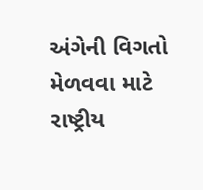અંગેની વિગતો મેળવવા માટે રાષ્ટ્રીય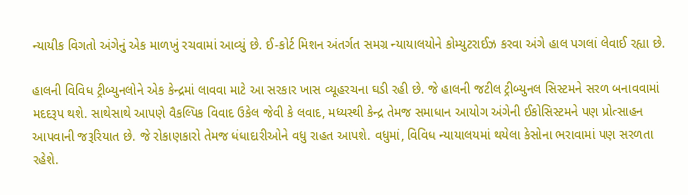ન્યાયીક વિગતો અંગેનું એક માળખું રચવામાં આવ્યું છે. ઈ-કોર્ટ મિશન અંતર્ગત સમગ્ર ન્યાયાલયોને કોમ્યુટરાઈઝ કરવા અંગે હાલ પગલાં લેવાઈ રહ્યા છે.

હાલની વિવિધ ટ્રીબ્યુનલોને એક કેન્દ્રમાં લાવવા માટે આ સરકાર ખાસ વ્યૂહરચના ઘડી રહી છે. જે હાલની જટીલ ટ્રીબ્યુનલ સિસ્ટમને સરળ બનાવવામાં મદદરૂપ થશે. સાથેસાથે આપણે વૈકલ્પિક વિવાદ ઉકેલ જેવી કે લવાદ, મધ્યસ્થી કેન્દ્ર તેમજ સમાધાન આયોગ અંગેની ઈકોસિસ્ટમને પણ પ્રોત્સાહન આપવાની જરૂરિયાત છે. જે રોકાણકારો તેમજ ધંધાદારીઓને વધુ રાહત આપશે. વધુમાં, વિવિધ ન્યાયાલયમાં થયેલા કેસોના ભરાવામાં પણ સરળતા રહેશે.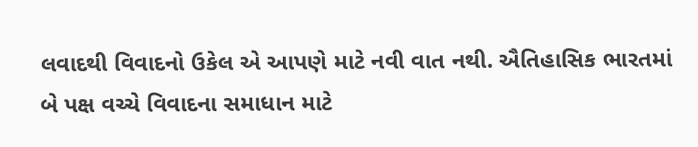લવાદથી વિવાદનો ઉકેલ એ આપણે માટે નવી વાત નથી. ઐતિહાસિક ભારતમાં બે પક્ષ વચ્ચે વિવાદના સમાધાન માટે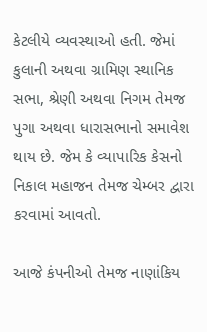કેટલીયે વ્યવસ્થાઓ હતી. જેમાં કુલાની અથવા ગ્રામિણ સ્થાનિક સભા, શ્રેણી અથવા નિગમ તેમજ પુગા અથવા ધારાસભાનો સમાવેશ થાય છે. જેમ કે વ્યાપારિક કેસનો નિકાલ મહાજન તેમજ ચેમ્બર દ્વારા કરવામાં આવતો.

આજે કંપનીઓ તેમજ નાણાંકિય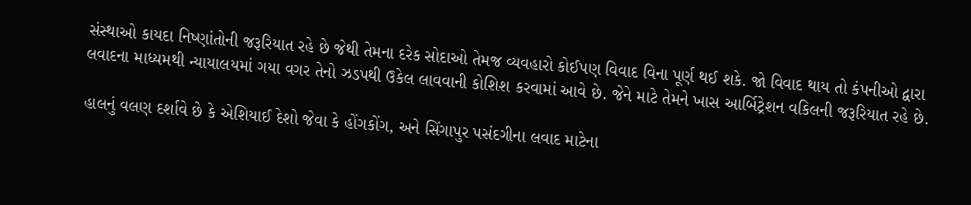સંસ્થાઓ કાયદા નિષ્ણાંતોની જરૂરિયાત રહે છે જેથી તેમના દરેક સોદાઓ તેમજ વ્યવહારો કોઈપણ વિવાદ વિના પૂર્ણ થઈ શકે. જો વિવાદ થાય તો કંપનીઓ દ્વારા લવાદના માધ્યમથી ન્યાયાલયમાં ગયા વગર તેનો ઝડપથી ઉકેલ લાવવાની કોશિશ કરવામાં આવે છે. જેને માટે તેમને ખાસ આર્બિટ્રેશન વકિલની જરૂરિયાત રહે છે.

હાલનું વલણ દર્શાવે છે કે એશિયાઈ દેશો જેવા કે હોંગકોંગ, અને સિંગાપુર પસંદગીના લવાદ માટેના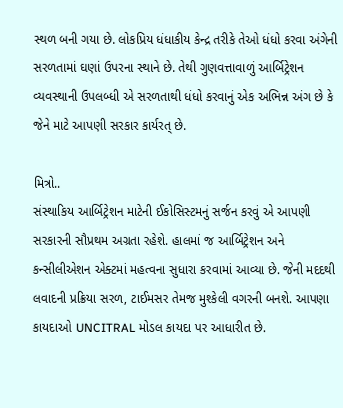સ્થળ બની ગયા છે. લોકપ્રિય ધંધાકીય કેન્દ્ર તરીકે તેઓ ધંધો કરવા અંગેની સરળતામાં ઘણાં ઉપરના સ્થાને છે. તેથી ગુણવત્તાવાળું આર્બિટ્રેશન વ્યવસ્થાની ઉપલબ્ધી એ સરળતાથી ધંધો કરવાનું એક અભિન્ન અંગ છે કે જેને માટે આપણી સરકાર કાર્યરત્ છે.

મિત્રો..
સંસ્થાકિય આર્બિટ્રેશન માટેની ઈકોસિસ્ટમનું સર્જન કરવું એ આપણી સરકારની સૌપ્રથમ અગ્રતા રહેશે. હાલમાં જ આર્બિટ્રેશન અને કન્સીલીએશન એક્ટમાં મહત્વના સુધારા કરવામાં આવ્યા છે. જેની મદદથી લવાદની પ્રક્રિયા સરળ, ટાઈમસર તેમજ મુશ્કેલી વગરની બનશે. આપણા કાયદાઓ UNCITRAL મોડલ કાયદા પર આધારીત છે.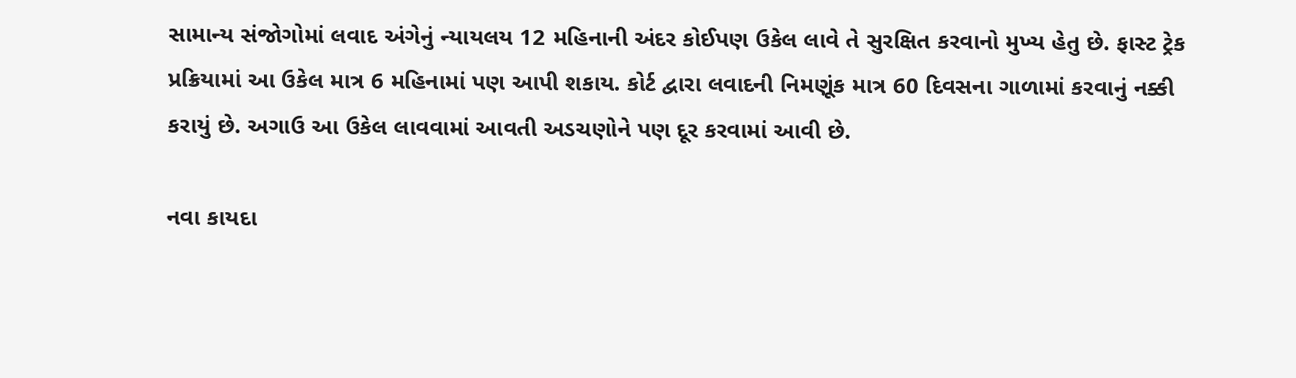સામાન્ય સંજોગોમાં લવાદ અંગેનું ન્યાયલય 12 મહિનાની અંદર કોઈપણ ઉકેલ લાવે તે સુરક્ષિત કરવાનો મુખ્ય હેતુ છે. ફાસ્ટ ટ્રેક પ્રક્રિયામાં આ ઉકેલ માત્ર 6 મહિનામાં પણ આપી શકાય. કોર્ટ દ્વારા લવાદની નિમણૂંક માત્ર 60 દિવસના ગાળામાં કરવાનું નક્કી કરાયું છે. અગાઉ આ ઉકેલ લાવવામાં આવતી અડચણોને પણ દૂર કરવામાં આવી છે.

નવા કાયદા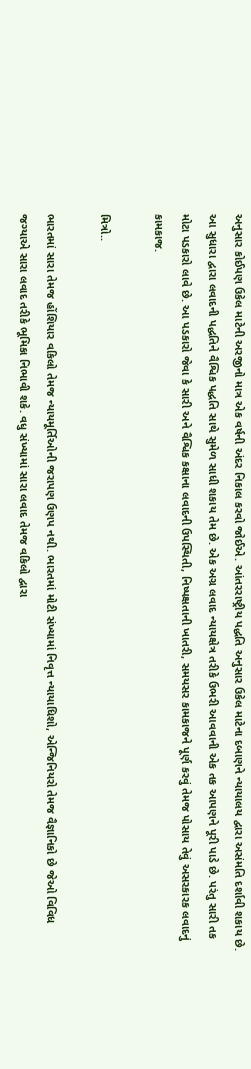અનુસાર કોઈપણ ઉકેલ માટેની અરજીનો માત્ર એક વર્ષની અંદર નિકાલ કરવો જોઈએ. આંતરરાષ્ટ્રીય પદ્ધતિ અનુસાર ઉકેલ માટેના દબાણને ન્યાયાલય દ્વારા અસંમતિ દર્શાવી શકાય છે. આ સુધારા દ્વારા લવાદની પદ્ધતિને વૈશ્વિક પદ્ધતિ સાથે સુમેળ સાધી શકાય તેમ છે. એક અગ્ર લવાદ ન્યાયક્ષેત્ર તરીકે ઉભરી આવવાની એક તક આપણને પૂરી પાડે છે. પરંતુ સારી તક મોટા પડકારો લાવે છે. આ પડકારો જેવા કે સારી અને વૈશ્વિક કક્ષાના લવાદની ઉપસ્થિતી, નિષ્પક્ષતાની ખાતરી, સમયસર કામકાજને પૂર્ણ કરવું તેમજ પોસાય તેવું અસરકારક લવાદનું કામકાજ.

મિત્રો..

ભારતમાં સારા તેમજ હોંશિયાર વકિલો તેમજ ન્યાયમૂર્તિઓની જરાપણ ઉણપ નથી. ભારતમાં મોટી સંખ્યામાં નિવૃત્ત ન્યાયાધિશો, એન્જિનિયરો તેમજ વૈજ્ઞાનિકો છે જેઓ વિવિધ જગ્યાએ સારા લવાદ તરીકે ભૂમિકા નિભાવી શકે. વધુ સંખ્યામાં સારા લવાદ તેમજ વકિલો દ્વારા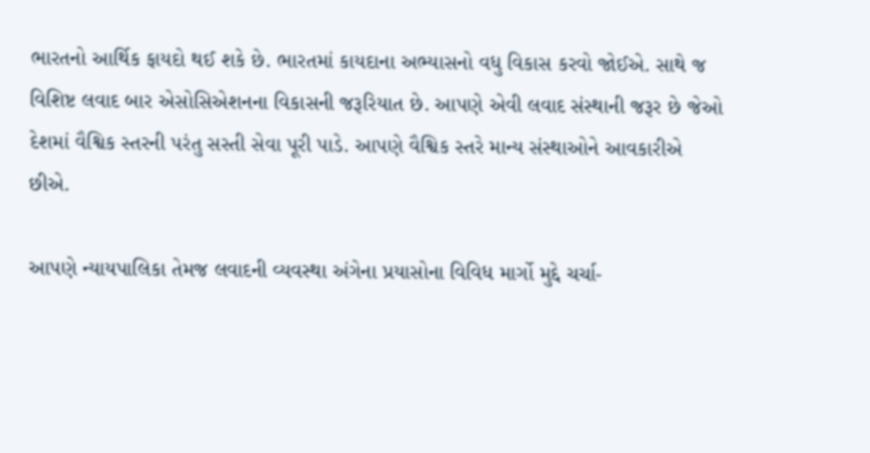ભારતનો આર્થિક ફાયદો થઈ શકે છે. ભારતમાં કાયદાના અભ્યાસનો વધુ વિકાસ કરવો જોઈએ. સાથે જ વિશિષ્ટ લવાદ બાર એસોસિએશનના વિકાસની જરૂરિયાત છે. આપણે એવી લવાદ સંસ્થાની જરૂર છે જેઓ દેશમાં વૈશ્વિક સ્તરની પરંતુ સસ્તી સેવા પૂરી પાડે. આપણે વૈશ્વિક સ્તરે માન્ય સંસ્થાઓને આવકારીએ છીએ.

આપણે ન્યાયપાલિકા તેમજ લવાદની વ્યવસ્થા અંગેના પ્રયાસોના વિવિધ માર્ગો મુદ્દે ચર્ચા-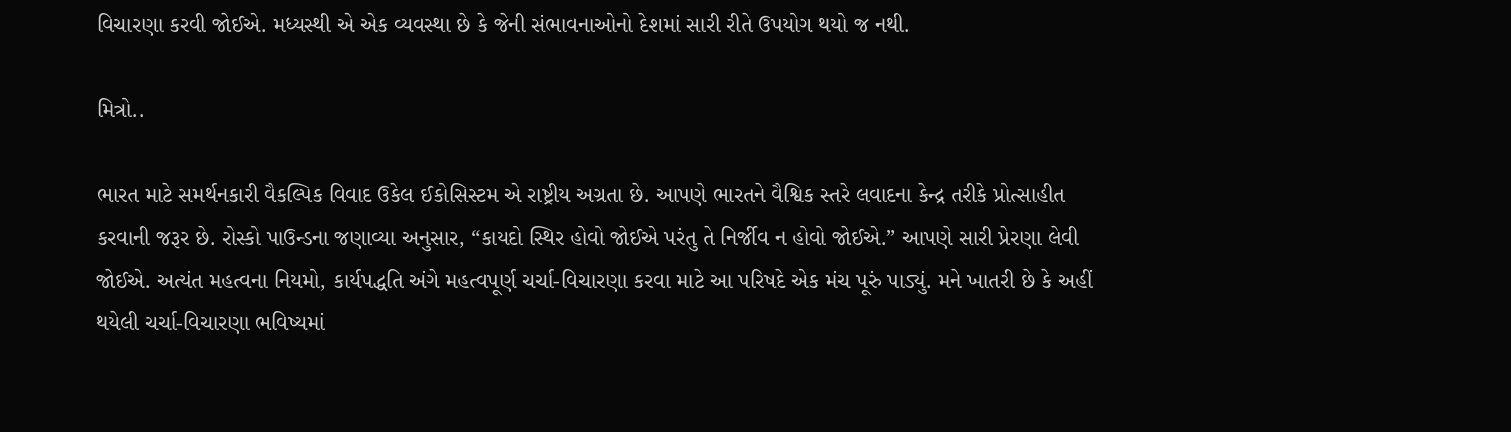વિચારણા કરવી જોઈએ. મધ્યસ્થી એ એક વ્યવસ્થા છે કે જેની સંભાવનાઓનો દેશમાં સારી રીતે ઉપયોગ થયો જ નથી.

મિત્રો..

ભારત માટે સમર્થનકારી વૈકલ્પિક વિવાદ ઉકેલ ઈકોસિસ્ટમ એ રાષ્ટ્રીય અગ્રતા છે. આપણે ભારતને વૈશ્વિક સ્તરે લવાદના કેન્દ્ર તરીકે પ્રોત્સાહીત કરવાની જરૂર છે. રોસ્કો પાઉન્ડના જણાવ્યા અનુસાર, “કાયદો સ્થિર હોવો જોઈએ પરંતુ તે નિર્જીવ ન હોવો જોઈએ.” આપણે સારી પ્રેરણા લેવી જોઈએ. અત્યંત મહત્વના નિયમો, કાર્યપદ્ધતિ અંગે મહત્વપૂર્ણ ચર્ચા-વિચારણા કરવા માટે આ પરિષદે એક મંચ પૂરું પાડ્યું. મને ખાતરી છે કે અહીં થયેલી ચર્ચા-વિચારણા ભવિષ્યમાં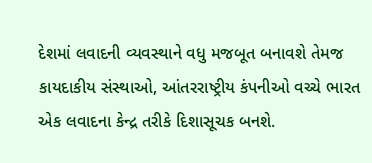દેશમાં લવાદની વ્યવસ્થાને વધુ મજબૂત બનાવશે તેમજ કાયદાકીય સંસ્થાઓ, આંતરરાષ્ટ્રીય કંપનીઓ વચ્ચે ભારત એક લવાદના કેન્દ્ર તરીકે દિશાસૂચક બનશે.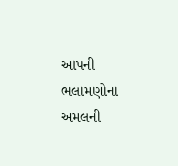આપની ભલામણોના અમલની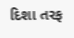દિશા તરફ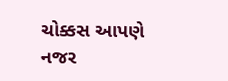ચોક્કસ આપણે નજર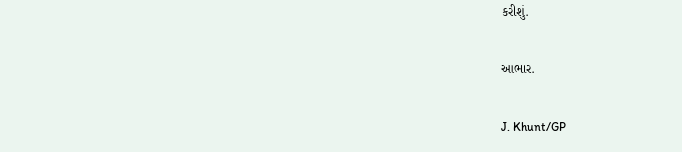કરીશું.

આભાર.

J. Khunt/GP